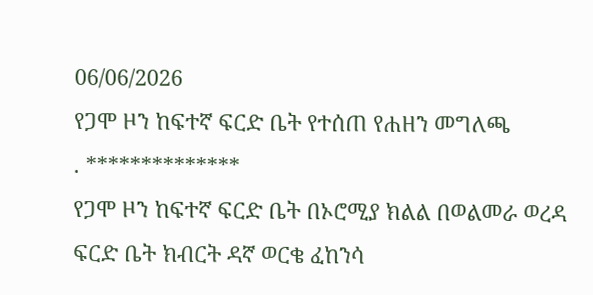06/06/2026
የጋሞ ዞን ከፍተኛ ፍርድ ቤት የተሰጠ የሐዘን መግለጫ
. **************
የጋሞ ዞን ከፍተኛ ፍርድ ቤት በኦሮሚያ ክልል በወልመራ ወረዳ ፍርድ ቤት ክብርት ዳኛ ወርቄ ፈከንሳ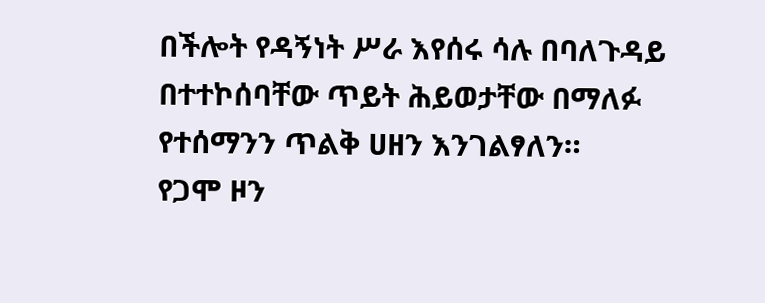በችሎት የዳኝነት ሥራ እየሰሩ ሳሉ በባለጉዳይ በተተኮሰባቸው ጥይት ሕይወታቸው በማለፉ የተሰማንን ጥልቅ ሀዘን እንገልፃለን።
የጋሞ ዞን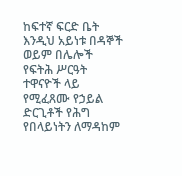ከፍተኛ ፍርድ ቤት እንዲህ አይነቱ በዳኞች ወይም በሌሎች የፍትሕ ሥርዓት ተዋናዮች ላይ የሚፈጸሙ የኃይል ድርጊቶች የሕግ የበላይነትን ለማዳከም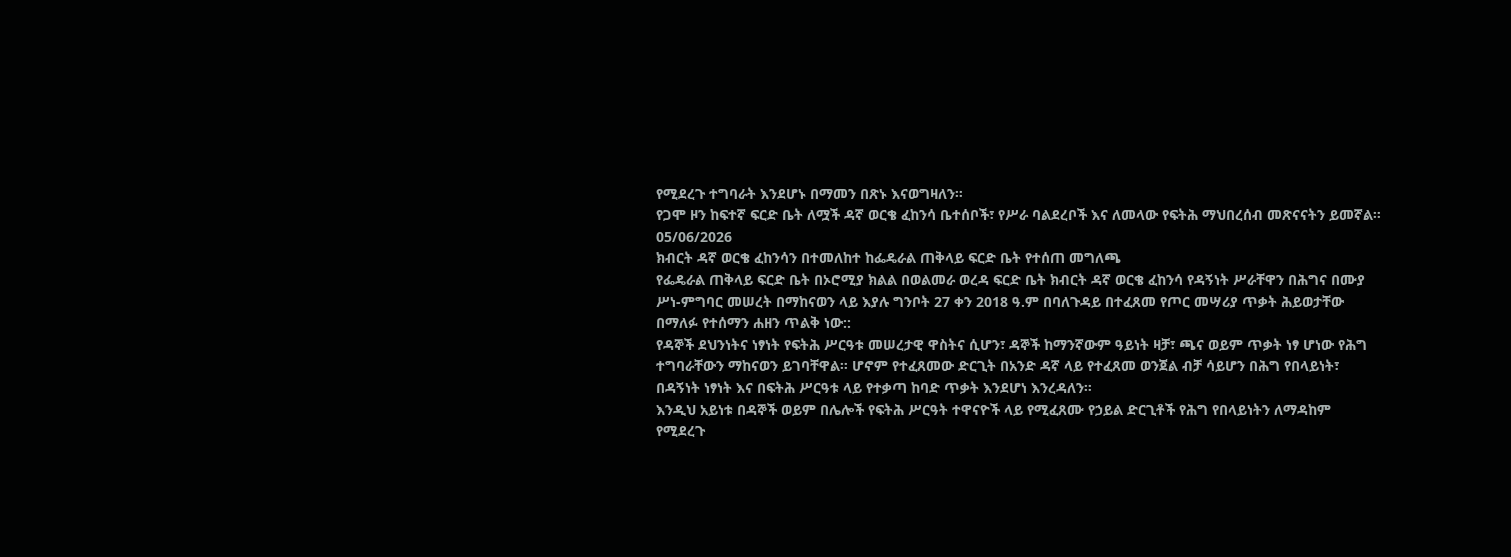የሚደረጉ ተግባራት እንደሆኑ በማመን በጽኑ እናወግዛለን።
የጋሞ ዞን ከፍተኛ ፍርድ ቤት ለሟች ዳኛ ወርቄ ፈከንሳ ቤተሰቦች፣ የሥራ ባልደረቦች እና ለመላው የፍትሕ ማህበረሰብ መጽናናትን ይመኛል።
05/06/2026
ክብርት ዳኛ ወርቄ ፈከንሳን በተመለከተ ከፌዴራል ጠቅላይ ፍርድ ቤት የተሰጠ መግለጫ
የፌዴራል ጠቅላይ ፍርድ ቤት በኦሮሚያ ክልል በወልመራ ወረዳ ፍርድ ቤት ክብርት ዳኛ ወርቄ ፈከንሳ የዳኝነት ሥራቸዋን በሕግና በሙያ ሥነ-ምግባር መሠረት በማከናወን ላይ እያሉ ግንቦት 27 ቀን 2018 ዓ.ም በባለጉዳይ በተፈጸመ የጦር መሣሪያ ጥቃት ሕይወታቸው በማለፉ የተሰማን ሐዘን ጥልቅ ነው::
የዳኞች ደህንነትና ነፃነት የፍትሕ ሥርዓቱ መሠረታዊ ዋስትና ሲሆን፣ ዳኞች ከማንኛውም ዓይነት ዛቻ፣ ጫና ወይም ጥቃት ነፃ ሆነው የሕግ ተግባራቸውን ማከናወን ይገባቸዋል። ሆኖም የተፈጸመው ድርጊት በአንድ ዳኛ ላይ የተፈጸመ ወንጀል ብቻ ሳይሆን በሕግ የበላይነት፣ በዳኝነት ነፃነት እና በፍትሕ ሥርዓቱ ላይ የተቃጣ ከባድ ጥቃት እንደሆነ እንረዳለን።
እንዲህ አይነቱ በዳኞች ወይም በሌሎች የፍትሕ ሥርዓት ተዋናዮች ላይ የሚፈጸሙ የኃይል ድርጊቶች የሕግ የበላይነትን ለማዳከም የሚደረጉ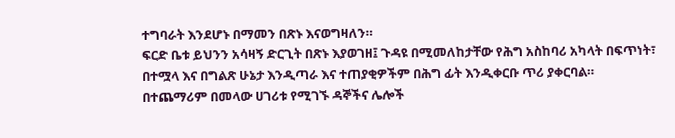ተግባራት እንደሆኑ በማመን በጽኑ እናወግዛለን።
ፍርድ ቤቱ ይህንን አሳዛኝ ድርጊት በጽኑ እያወገዘ፤ ጉዳዩ በሚመለከታቸው የሕግ አስከባሪ አካላት በፍጥነት፣ በተሟላ እና በግልጽ ሁኔታ እንዲጣራ እና ተጠያቂዎችም በሕግ ፊት እንዲቀርቡ ጥሪ ያቀርባል።
በተጨማሪም በመላው ሀገሪቱ የሚገኙ ዳኞችና ሌሎች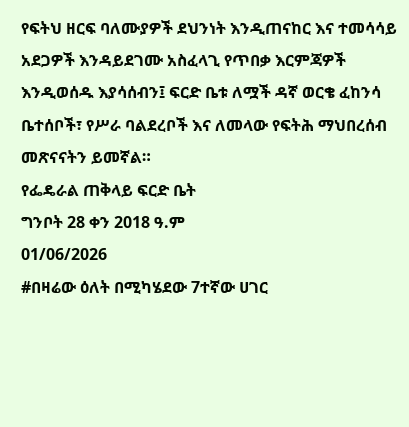የፍትህ ዘርፍ ባለሙያዎች ደህንነት እንዲጠናከር እና ተመሳሳይ አደጋዎች እንዳይደገሙ አስፈላጊ የጥበቃ እርምጃዎች እንዲወሰዱ እያሳሰብን፤ ፍርድ ቤቱ ለሟች ዳኛ ወርቄ ፈከንሳ ቤተሰቦች፣ የሥራ ባልደረቦች እና ለመላው የፍትሕ ማህበረሰብ መጽናናትን ይመኛል።
የፌዴራል ጠቅላይ ፍርድ ቤት
ግንቦት 28 ቀን 2018 ዓ.ም
01/06/2026
#በዛሬው ዕለት በሚካሄደው 7ተኛው ሀገር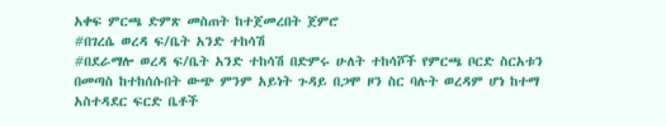አቀፍ ምርጫ ድምጽ መስጠት ከተጀመረበት ጀምሮ
#በገረሴ ወረዳ ፍ/ቤት አንድ ተከሳሽ
#በደራማሎ ወረዳ ፍ/ቤት አንድ ተከሳሽ በድምሩ ሁለት ተከሳሾች የምርጫ ቦርድ ስርአቱን በመጣስ ከተከሰሱበት ውጭ ምንም አይነት ጉዳይ በጋሞ ዞን ስር ባሉት ወረዳም ሆነ ከተማ አስተዳደር ፍርድ ቤቶች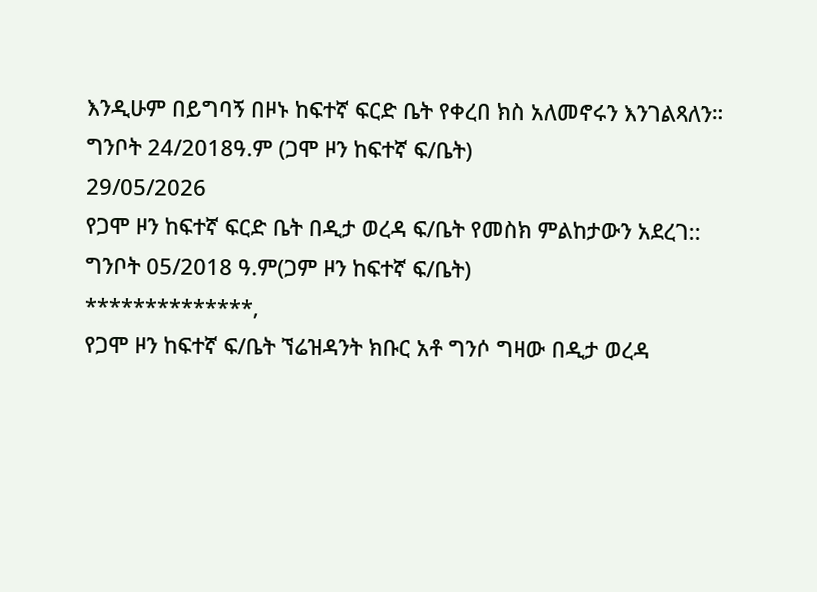እንዲሁም በይግባኝ በዞኑ ከፍተኛ ፍርድ ቤት የቀረበ ክስ አለመኖሩን እንገልጻለን።
ግንቦት 24/2018ዓ.ም (ጋሞ ዞን ከፍተኛ ፍ/ቤት)
29/05/2026
የጋሞ ዞን ከፍተኛ ፍርድ ቤት በዲታ ወረዳ ፍ/ቤት የመስክ ምልከታውን አደረገ::
ግንቦት 05/2018 ዓ.ም(ጋም ዞን ከፍተኛ ፍ/ቤት)
**************,
የጋሞ ዞን ከፍተኛ ፍ/ቤት ኘሬዝዳንት ክቡር አቶ ግንሶ ግዛው በዲታ ወረዳ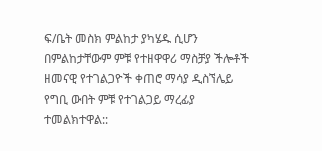ፍ/ቤት መስክ ምልከታ ያካሄዱ ሲሆን በምልከታቸውም ምቹ የተዘዋዋሪ ማስቻያ ችሎቶች ዘመናዊ የተገልጋዮች ቀጠሮ ማሳያ ዲስኘሌይ የግቢ ውበት ምቹ የተገልጋይ ማረፊያ ተመልክተዋል::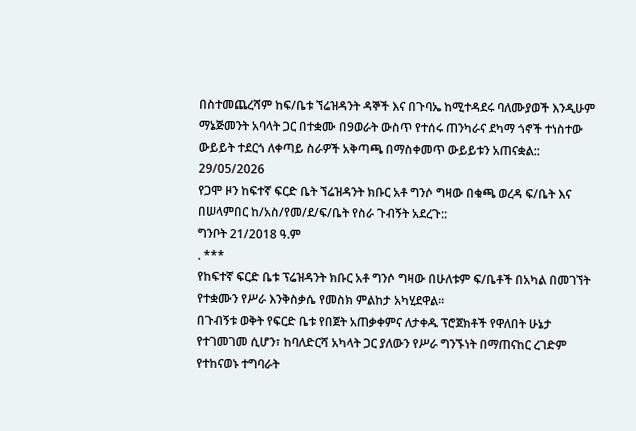በስተመጨረሻም ከፍ/ቤቱ ኘሬዝዳንት ዳኞች እና በጉባኤ ከሚተዳደሩ ባለሙያወች እንዲሁም ማኔጅመንት አባላት ጋር በተቋሙ በ9ወራት ውስጥ የተሰሩ ጠንካራና ደካማ ጎኖች ተነስተው ውይይት ተደርጎ ለቀጣይ ስራዎች አቅጣጫ በማስቀመጥ ውይይቱን አጠናቋል::
29/05/2026
የጋሞ ዞን ከፍተኛ ፍርድ ቤት ኘሬዝዳንት ክቡር አቶ ግንሶ ግዛው በቁጫ ወረዳ ፍ/ቤት እና በሠላምበር ከ/አስ/የመ/ደ/ፍ/ቤት የስራ ጉብኝት አደረጉ::
ግንቦት 21/2018 ዓ.ም
. ***
የከፍተኛ ፍርድ ቤቱ ፕሬዝዳንት ክቡር አቶ ግንሶ ግዛው በሁለቱም ፍ/ቤቶች በአካል በመገኘት የተቋሙን የሥራ እንቅስቃሴ የመስክ ምልከታ አካሂደዋል።
በጉብኝቱ ወቅት የፍርድ ቤቱ የበጀት አጠቃቀምና ለታቀዱ ፕሮጀክቶች የዋለበት ሁኔታ የተገመገመ ሲሆን፣ ከባለድርሻ አካላት ጋር ያለውን የሥራ ግንኙነት በማጠናከር ረገድም የተከናወኑ ተግባራት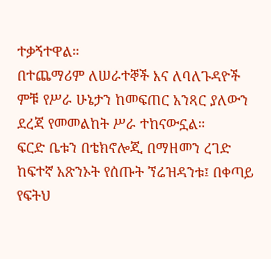ተቃኝተዋል።
በተጨማሪም ለሠራተኞች እና ለባለጉዳዮች ምቹ የሥራ ሁኔታን ከመፍጠር አንጻር ያለውን ደረጃ የመመልከት ሥራ ተከናውኗል።
ፍርድ ቤቱን በቴክኖሎጂ በማዘመን ረገድ ከፍተኛ አጽንኦት የሰጡት ኘሬዝዳንቱ፤ በቀጣይ የፍትህ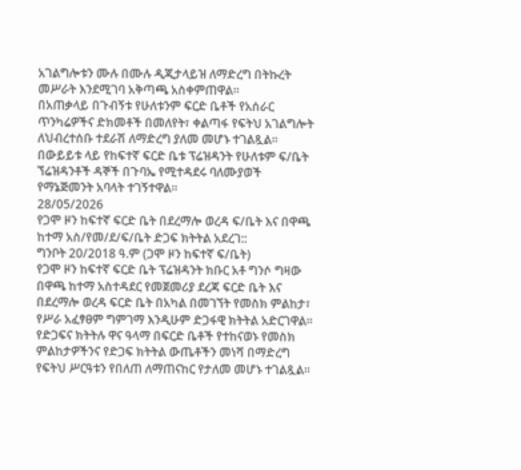አገልግሎቱን ሙሉ በሙሉ ዲጂታላይዝ ለማድረግ በትኩረት መሥራት እንደሚገባ አቅጣጫ አስቀምጠዋል።
በአጠቃላይ በጉብኝቱ የሁለቱንም ፍርድ ቤቶች የአሰራር ጥንካሬዎችና ድክመቶች በመለየት፣ ቀልጣፋ የፍትህ አገልግሎት ለህብረተሰቡ ተደራሽ ለማድረግ ያለመ መሆኑ ተገልጿል።
በውይይቱ ላይ የከፍተኛ ፍርድ ቤቱ ፕሬዝዳንት የሁለቱም ፍ/ቤት ኘሬዝዳንቶች ዳኞች በጉባኤ የሚተዳደሩ ባለሙያወች የማኔጅመንት አባላት ተገኝተዋል።
28/05/2026
የጋሞ ዞን ከፍተኛ ፍርድ ቤት በደረማሎ ወረዳ ፍ/ቤት እና በዋጫ ከተማ አስ/የመ/ደ/ፍ/ቤት ድጋፍ ክትትል አደረገ::
ግንቦት 20/2018 ዓ.ም (ጋሞ ዞን ከፍተኛ ፍ/ቤት)
የጋሞ ዞን ከፍተኛ ፍርድ ቤት ፕሬዝዳንት ክቡር አቶ ግንሶ ግዛው በዋጫ ከተማ አስተዳደር የመጀመሪያ ደረጃ ፍርድ ቤት እና በደረማሎ ወረዳ ፍርድ ቤት በአካል በመገኘት የመስክ ምልከታ፣ የሥራ አፈፃፀም ግምገማ እንዲሁም ድጋፋዊ ክትትል አድርገዋል።
የድጋፍና ክትትሉ ዋና ዓላማ በፍርድ ቤቶች የተከናወኑ የመስክ ምልከታዎችንና የድጋፍ ክትትል ውጤቶችን መነሻ በማድረግ የፍትህ ሥርዓቱን የበለጠ ለማጠናከር የታለመ መሆኑ ተገልጿል።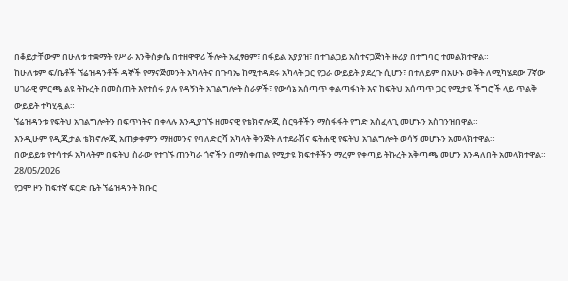በቆይታቸውም በሁለቱ ተቋማት የሥራ እንቅስቃሴ በተዘዋዋሪ ችሎት አፈፃፀም፣ በፋይል አያያዝ፣ በተገልጋይ አስተናጋጅነት ዙሪያ በተግባር ተመልክተዋል።
ከሁለቱም ፍ/ቤቶች ኘሬዝዳንቶች ዳኞች የማናጅመንት አካላትና በጉባኤ ከሚተዳደሩ አካላት ጋር የጋራ ውይይት ያደረጉ ሲሆን፣ በተለይም በአሁኑ ወቅት ለሚካሄደው 7ኛው ሀገራዊ ምርጫ ልዩ ትኩረት በመስጠት እየተሰሩ ያሉ የዳኝነት አገልግሎት ስራዎች፣ የውሳኔ አሰጣጥ ቀልጣፋነት እና ከፍትህ አሰጣጥ ጋር የሚታዩ ችግሮች ላይ ጥልቅ ውይይት ተካሂዷል።
ኘሬዝዳንቱ የፍትህ አገልግሎትን በፍጥነትና በቀላሉ እንዲያገኙ ዘመናዊ የቴክኖሎጂ ስርዓቶችን ማስፋፋት የግድ አስፈላጊ መሆኑን አስገንዝበዋል።
እንዲሁም የዲጂታል ቴክኖሎጂ አጠቃቀምን ማዘመንና የባለድርሻ አካላት ቅንጅት ለተደራሽና ፍትሐዊ የፍትህ አገልግሎት ወሳኝ መሆኑን አመላክተዋል።
በውይይቱ የተሳተፉ አካላትም በፍትህ ስራው የተገኙ ጠንካራ ጎኖችን በማስቀጠል የሚታዩ ክፍተቶችን ማረም የቀጣይ ትኩረት አቅጣጫ መሆን እንዳለበት አመላክተዋል።
28/05/2026
የጋሞ ዞን ከፍተኛ ፍርድ ቤት ኘሬዝዳንት ክቡር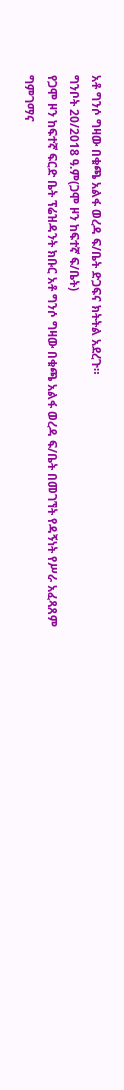አቶ ግንሶ ግዛው በቁጫ አልፋ ወረዳ ፍ/ቤት ድጋፍና ክትትል አደረጉ።
ግንቦት 20/2018 ዓ.ም(ጋሞ ዞን ከፍተኛ ፍ/ቤት)
የጋሞ ዞን ከፍተኛ ፍርድ ቤት ፕሬዝዳንት ክቡር አቶ ግንሶ ግዛው በቁጫ አልፋ ወረዳ ፍ/ቤት በመገኘት የዳኝነት የሥራ አፈጻጸም ግምገማና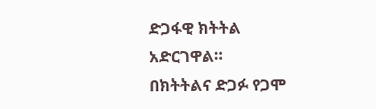ድጋፋዊ ክትትል አድርገዋል።
በክትትልና ድጋፉ የጋሞ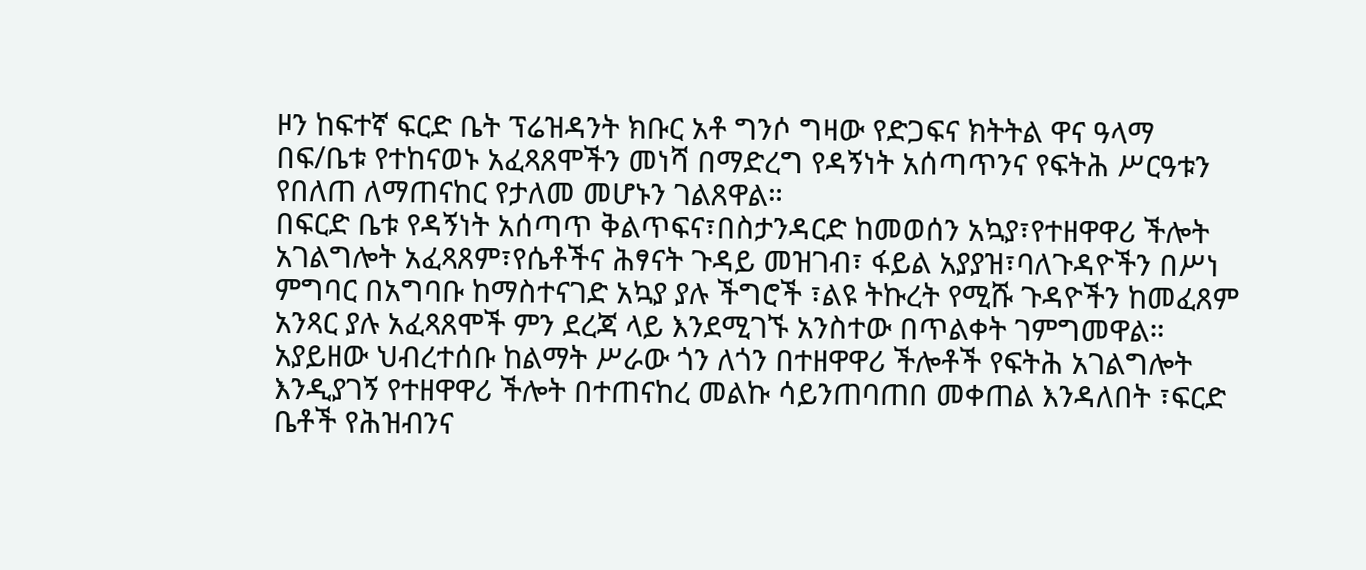ዞን ከፍተኛ ፍርድ ቤት ፕሬዝዳንት ክቡር አቶ ግንሶ ግዛው የድጋፍና ክትትል ዋና ዓላማ በፍ/ቤቱ የተከናወኑ አፈጻጸሞችን መነሻ በማድረግ የዳኝነት አሰጣጥንና የፍትሕ ሥርዓቱን የበለጠ ለማጠናከር የታለመ መሆኑን ገልጸዋል።
በፍርድ ቤቱ የዳኝነት አሰጣጥ ቅልጥፍና፣በስታንዳርድ ከመወሰን አኳያ፣የተዘዋዋሪ ችሎት አገልግሎት አፈጻጸም፣የሴቶችና ሕፃናት ጉዳይ መዝገብ፣ ፋይል አያያዝ፣ባለጉዳዮችን በሥነ ምግባር በአግባቡ ከማስተናገድ አኳያ ያሉ ችግሮች ፣ልዩ ትኩረት የሚሹ ጉዳዮችን ከመፈጸም አንጻር ያሉ አፈጻጸሞች ምን ደረጃ ላይ እንደሚገኙ አንስተው በጥልቀት ገምግመዋል።
አያይዘው ህብረተሰቡ ከልማት ሥራው ጎን ለጎን በተዘዋዋሪ ችሎቶች የፍትሕ አገልግሎት እንዲያገኝ የተዘዋዋሪ ችሎት በተጠናከረ መልኩ ሳይንጠባጠበ መቀጠል እንዳለበት ፣ፍርድ ቤቶች የሕዝብንና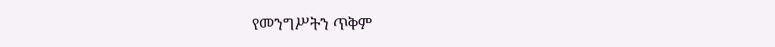የመንግሥትን ጥቅም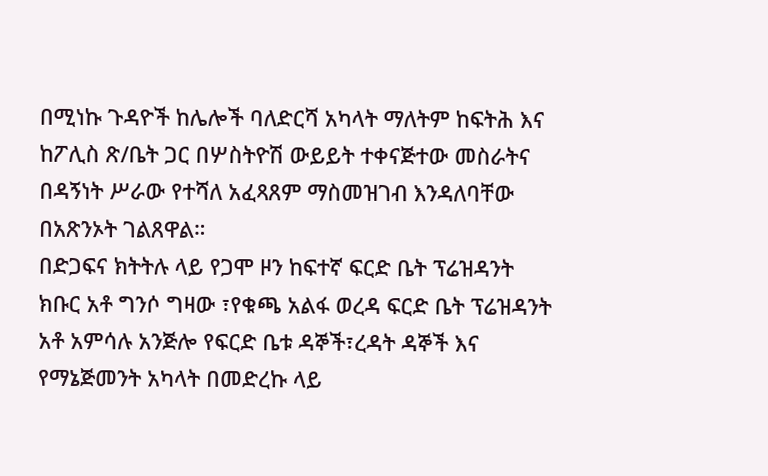በሚነኩ ጉዳዮች ከሌሎች ባለድርሻ አካላት ማለትም ከፍትሕ እና ከፖሊስ ጽ/ቤት ጋር በሦስትዮሽ ውይይት ተቀናጅተው መስራትና በዳኝነት ሥራው የተሻለ አፈጻጸም ማስመዝገብ እንዳለባቸው በአጽንኦት ገልጸዋል።
በድጋፍና ክትትሉ ላይ የጋሞ ዞን ከፍተኛ ፍርድ ቤት ፕሬዝዳንት ክቡር አቶ ግንሶ ግዛው ፣የቁጫ አልፋ ወረዳ ፍርድ ቤት ፕሬዝዳንት አቶ አምሳሉ አንጅሎ የፍርድ ቤቱ ዳኞች፣ረዳት ዳኞች እና የማኔጅመንት አካላት በመድረኩ ላይ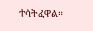ተሳትፈዋል።